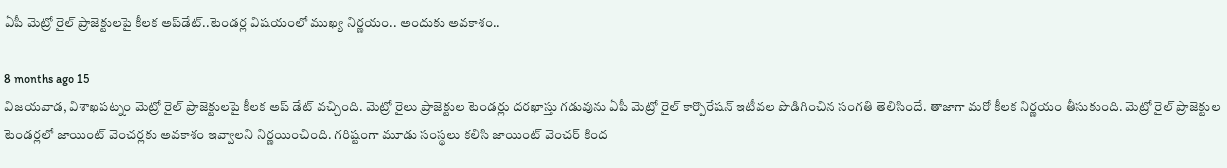ఏపీ మెట్రో రైల్ ప్రాజెక్టులపై కీలక అప్‌డేట్..టెండర్ల విషయంలో ముఖ్య నిర్ణయం.. అందుకు అవకాశం..

8 months ago 15
విజయవాడ, విశాఖపట్నం మెట్రో రైల్ ప్రాజెక్టులపై కీలక అప్ డేట్ వచ్చింది. మెట్రో రైలు ప్రాజెక్టుల టెండర్లు దరఖాస్తు గడువును ఏపీ మెట్రో రైల్ కార్పొరేషన్ ఇటీవల పొడిగించిన సంగతి తెలిసిందే. తాజాగా మరో కీలక నిర్ణయం తీసుకుంది. మెట్రో రైల్ ప్రాజెక్టుల టెండర్లలో జాయింట్ వెంచర్లకు అవకాశం ఇవ్వాలని నిర్ణయించింది. గరిష్టంగా మూడు సంస్థలు కలిసి జాయింట్ వెంచర్ కింద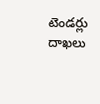టెండర్లు దాఖలు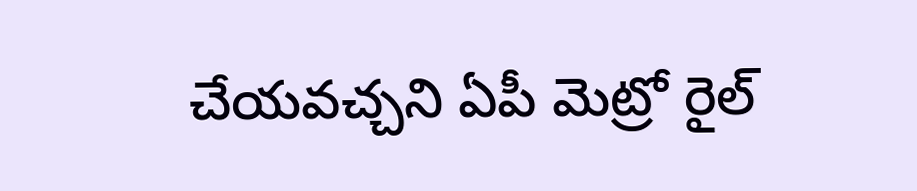చేయవచ్చని ఏపీ మెట్రో రైల్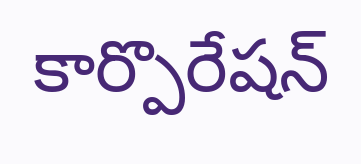కార్పొరేషన్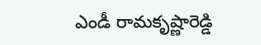ఎండీ రామకృష్ణారెడ్డి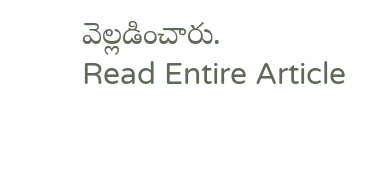వెల్లడించారు.
Read Entire Article